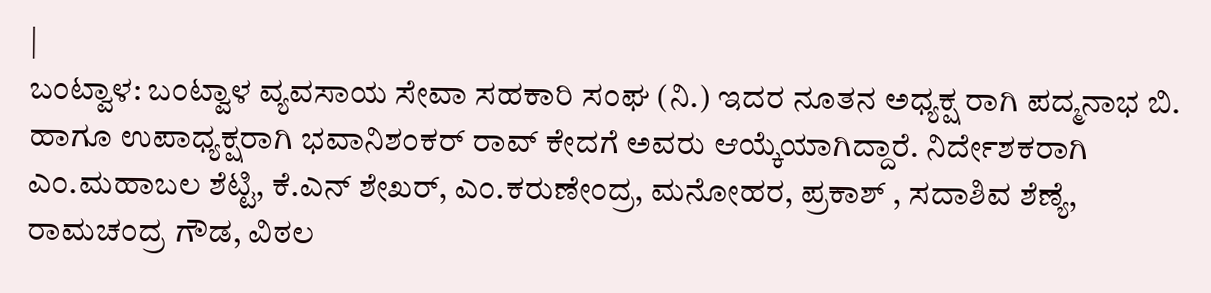|
ಬಂಟ್ವಾಳ: ಬಂಟ್ವಾಳ ವ್ಯವಸಾಯ ಸೇವಾ ಸಹಕಾರಿ ಸಂಘ (ನಿ.) ಇದರ ನೂತನ ಅಧ್ಯಕ್ಷ ರಾಗಿ ಪದ್ಮನಾಭ ಬಿ. ಹಾಗೂ ಉಪಾಧ್ಯಕ್ಷರಾಗಿ ಭವಾನಿಶಂಕರ್ ರಾವ್ ಕೇದಗೆ ಅವರು ಆಯ್ಕೆಯಾಗಿದ್ದಾರೆ. ನಿರ್ದೇಶಕರಾಗಿ ಎಂ.ಮಹಾಬಲ ಶೆಟ್ಟಿ, ಕೆ.ಎನ್ ಶೇಖರ್, ಎಂ.ಕರುಣೇಂದ್ರ, ಮನೋಹರ, ಪ್ರಕಾಶ್ , ಸದಾಶಿವ ಶೆಣ್ಯೆ, ರಾಮಚಂದ್ರ ಗೌಡ, ವಿಠಲ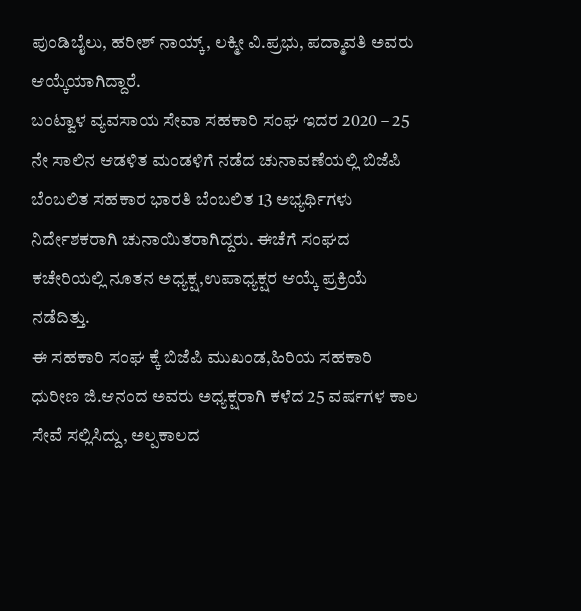ಪುಂಡಿಬೈಲು, ಹರೀಶ್ ನಾಯ್ಕ್, ಲಕ್ಮೀ ವಿ.ಪ್ರಭು, ಪದ್ಮಾವತಿ ಅವರು ಆಯ್ಕೆಯಾಗಿದ್ದಾರೆ.
ಬಂಟ್ವಾಳ ವ್ಯವಸಾಯ ಸೇವಾ ಸಹಕಾರಿ ಸಂಘ ಇದರ 2020 – 25 ನೇ ಸಾಲಿನ ಆಡಳಿತ ಮಂಡಳಿಗೆ ನಡೆದ ಚುನಾವಣೆಯಲ್ಲಿ ಬಿಜೆಪಿ ಬೆಂಬಲಿತ ಸಹಕಾರ ಭಾರತಿ ಬೆಂಬಲಿತ 13 ಅಭ್ಯರ್ಥಿಗಳು ನಿರ್ದೇಶಕರಾಗಿ ಚುನಾಯಿತರಾಗಿದ್ದರು. ಈಚೆಗೆ ಸಂಘದ ಕಚೇರಿಯಲ್ಲಿ ನೂತನ ಅಧ್ಯಕ್ಷ,ಉಪಾಧ್ಯಕ್ಷರ ಆಯ್ಕೆ ಪ್ರಕ್ರಿಯೆ ನಡೆದಿತ್ತು.
ಈ ಸಹಕಾರಿ ಸಂಘ ಕ್ಕೆ ಬಿಜೆಪಿ ಮುಖಂಡ,ಹಿರಿಯ ಸಹಕಾರಿ ಧುರೀಣ ಜಿ.ಆನಂದ ಅವರು ಅಧ್ಯಕ್ಷರಾಗಿ ಕಳೆದ 25 ವರ್ಷಗಳ ಕಾಲ ಸೇವೆ ಸಲ್ಲಿಸಿದ್ದು, ಅಲ್ಪಕಾಲದ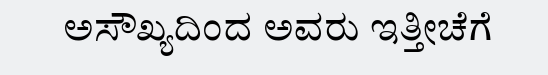ಅಸೌಖ್ಯದಿಂದ ಅವರು ಇತ್ತೀಚೆಗೆ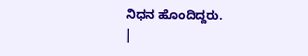ನಿಧನ ಹೊಂದಿದ್ದರು.
|